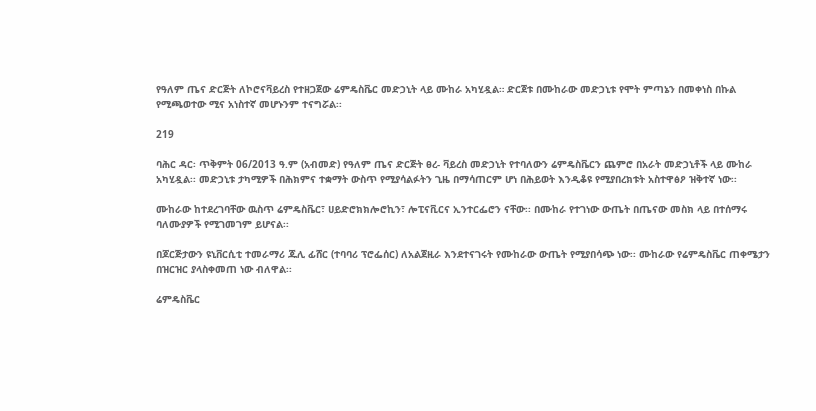የዓለም ጤና ድርጅት ለኮሮናቫይረስ የተዘጋጀው ሬምዴስቬር መድኃኒት ላይ ሙከራ አካሂዷል። ድርጀቱ በሙከራው መድኃኒቱ የሞት ምጣኔን በመቀነስ በኩል የሚጫወተው ሚና አነስተኛ መሆኑንም ተናግሯል፡፡

219

ባሕር ዳር፡ ጥቅምት 06/2013 ዓ.ም (አብመድ) የዓለም ጤና ድርጅት ፀረ- ቫይረስ መድኃኒት የተባለውን ሬምዴስቬርን ጨምሮ በአራት መድኃኒቶች ላይ ሙከራ አካሂዷል፡፡ መድኃኒቱ ታካሚዎች በሕክምና ተቋማት ውስጥ የሚያሳልፉትን ጊዜ በማሳጠርም ሆነ በሕይወት እንዲቆዩ የሚያበረክቱት አስተዋፅዖ ዝቅተኛ ነው፡፡

ሙከራው ከተደረገባቸው ዉስጥ ሬምዴስቬር፣ ሀይድሮክክሎሮኪን፣ ሎፒናቪርና ኢንተርፌሮን ናቸው፡፡ በሙከራ የተገነው ውጤት በጤናው መስክ ላይ በተሰማሩ ባለሙያዎች የሚገመገም ይሆናል፡፡

በጆርጅታውን ዩኒቨርሲቲ ተመራማሪ ጁሊ ፊሸር (ተባባሪ ፕሮፌሰር) ለአልጀዚራ እንደተናገሩት የሙከራው ውጤት የሚያበሳጭ ነው፡፡ ሙከራው የሬምዴስቬር ጠቀሜታን በዝርዝር ያላስቀመጠ ነው ብለዋል፡፡

ሬምዴስቬር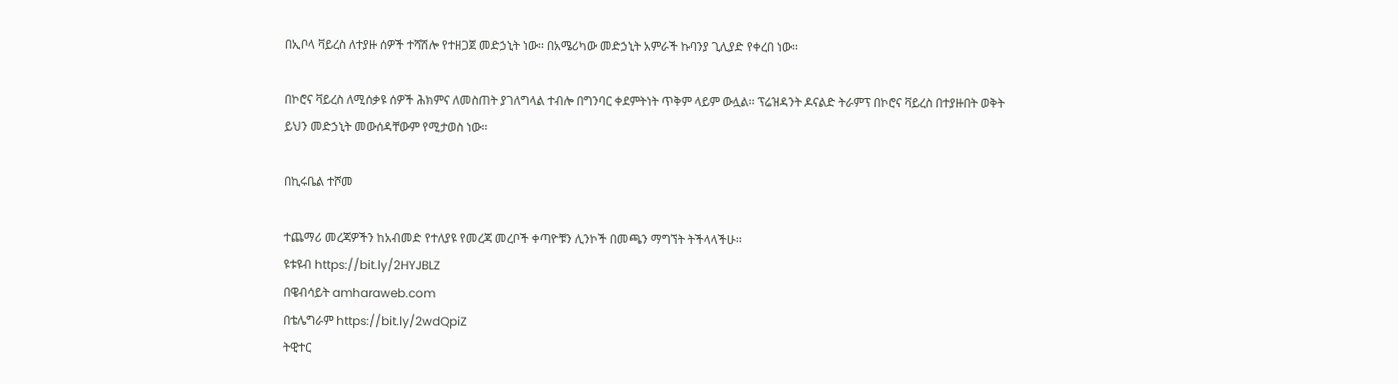በኢቦላ ቫይረስ ለተያዙ ሰዎች ተሻሽሎ የተዘጋጀ መድኃኒት ነው፡፡ በአሜሪካው መድኃኒት አምራች ኩባንያ ጊሊያድ የቀረበ ነው፡፡

በኮሮና ቫይረስ ለሚሰቃዩ ሰዎች ሕክምና ለመስጠት ያገለግላል ተብሎ በግንባር ቀደምትነት ጥቅም ላይም ውሏል፡፡ ፕሬዝዳንት ዶናልድ ትራምፕ በኮሮና ቫይረስ በተያዙበት ወቅት ይህን መድኃኒት መውሰዳቸውም የሚታወስ ነው፡፡

በኪሩቤል ተሾመ

ተጨማሪ መረጃዎችን ከአብመድ የተለያዩ የመረጃ መረቦች ቀጣዮቹን ሊንኮች በመጫን ማግኘት ትችላላችሁ፡፡
ዩቱዩብ https://bit.ly/2HYJBLZ
በዌብሳይት amharaweb.com
በቴሌግራም https://bit.ly/2wdQpiZ
ትዊተር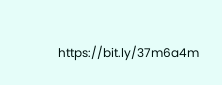https://bit.ly/37m6a4m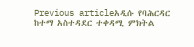Previous articleአዲሱ የባሕርዳር ከተማ አስተዳደር ተቀዳሚ ምክትል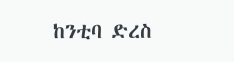ከንቲባ ድረስ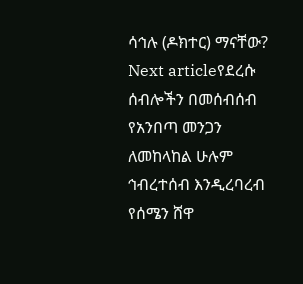ሳኅሉ (ዶክተር) ማናቸው?
Next articleየደረሱ ሰብሎችን በመሰብሰብ የአንበጣ መንጋን ለመከላከል ሁሉም ኅብረተሰብ እንዲረባረብ የሰሜን ሸዋ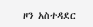ዞን አስተዳደር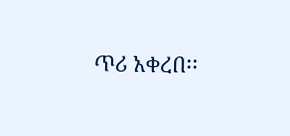ጥሪ አቀረበ፡፡